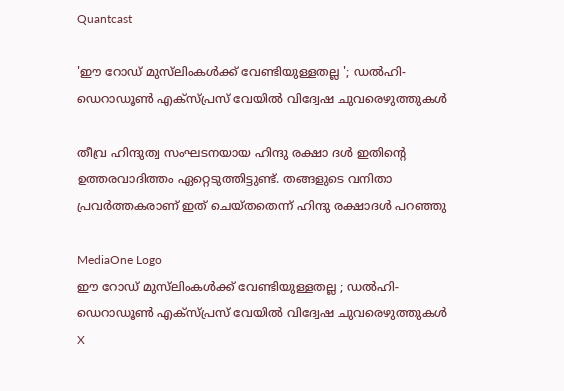Quantcast

'ഈ റോഡ് മുസ്‌ലിംകൾക്ക് വേണ്ടിയുള്ളതല്ല '; ഡൽഹി-ഡെറാഡൂൺ എക്‌സ്പ്രസ് വേയിൽ വിദ്വേഷ ചുവരെഴുത്തുകൾ

തീവ്ര ഹിന്ദുത്വ സംഘടനയായ ഹിന്ദു രക്ഷാ ദൾ ഇതിന്റെ ഉത്തരവാദിത്തം ഏറ്റെടുത്തിട്ടുണ്ട്. തങ്ങളുടെ വനിതാ പ്രവർത്തകരാണ് ഇത് ചെയ്തതെന്ന് ഹിന്ദു രക്ഷാദൾ പറഞ്ഞു

MediaOne Logo
ഈ റോഡ് മുസ്‌ലിംകൾക്ക് വേണ്ടിയുള്ളതല്ല ; ഡൽഹി-ഡെറാഡൂൺ എക്‌സ്പ്രസ് വേയിൽ വിദ്വേഷ ചുവരെഴുത്തുകൾ
X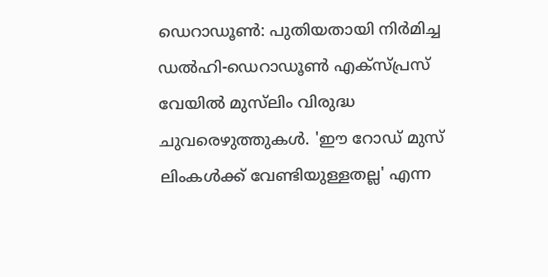ഡെറാഡൂൺ: പുതിയതായി നിർമിച്ച ഡൽഹി-ഡെറാഡൂൺ എക്‌സ്പ്രസ് വേയിൽ മുസ്‌ലിം വിരുദ്ധ ചുവരെഴുത്തുകൾ. 'ഈ റോഡ് മുസ് ലിംകൾക്ക് വേണ്ടിയുള്ളതല്ല' എന്ന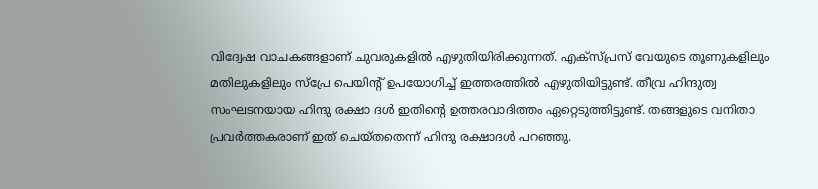വിദ്വേഷ വാചകങ്ങളാണ് ചുവരുകളിൽ എഴുതിയിരിക്കുന്നത്. എക്‌സ്പ്രസ് വേയുടെ തൂണുകളിലും മതിലുകളിലും സ്‌പ്രേ പെയിൻ്റ് ഉപയോഗിച്ച് ഇത്തരത്തിൽ എഴുതിയിട്ടുണ്ട്. തീവ്ര ഹിന്ദുത്വ സംഘടനയായ ഹിന്ദു രക്ഷാ ദൾ ഇതിൻ്റെ ഉത്തരവാദിത്തം ഏറ്റെടുത്തിട്ടുണ്ട്. തങ്ങളുടെ വനിതാ പ്രവർത്തകരാണ് ഇത് ചെയ്തതെന്ന് ഹിന്ദു രക്ഷാദൾ പറഞ്ഞു.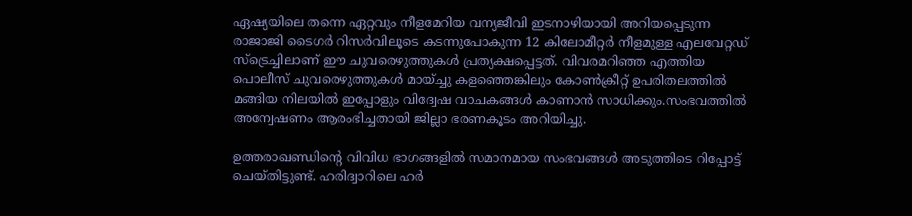ഏഷ്യയിലെ തന്നെ ഏറ്റവും നീളമേറിയ വന്യജീവി ഇടനാഴിയായി അറിയപ്പെടുന്ന രാജാജി ടൈഗർ റിസർവിലൂടെ കടന്നുപോകുന്ന 12 കിലോമീറ്റർ നീളമുള്ള എലവേറ്റഡ് സ്‌ട്രെച്ചിലാണ് ഈ ചുവരെഴുത്തുകൾ പ്രത്യക്ഷപ്പെട്ടത്. വിവരമറിഞ്ഞ എത്തിയ പൊലീസ് ചുവരെഴുത്തുകൾ മായ്ച്ചു കളഞ്ഞെങ്കിലും കോൺക്രീറ്റ് ഉപരിതലത്തിൽ മങ്ങിയ നിലയിൽ ഇപ്പോളും വിദ്വേഷ വാചകങ്ങൾ കാണാൻ സാധിക്കും.സംഭവത്തിൽ അന്വേഷണം ആരംഭിച്ചതായി ജില്ലാ ഭരണകൂടം അറിയിച്ചു.

ഉത്തരാഖണ്ഡിൻ്റെ വിവിധ ഭാഗങ്ങളിൽ സമാനമായ സംഭവങ്ങൾ അടുത്തിടെ റിപ്പോട്ട് ചെയ്തിട്ടുണ്ട്. ഹരിദ്വാറിലെ ഹർ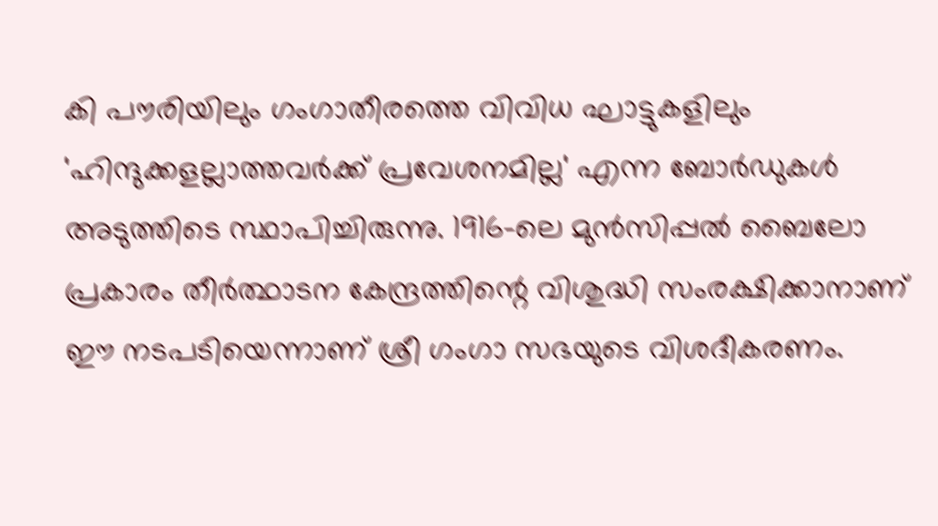കി പൗരിയിലും ഗംഗാതീരത്തെ വിവിധ ഘാട്ടുകളിലും 'ഹിന്ദുക്കളല്ലാത്തവർക്ക് പ്രവേശനമില്ല' എന്ന ബോർഡുകൾ അടുത്തിടെ സ്ഥാപിച്ചിരുന്നു. 1916-ലെ മുൻസിപ്പൽ ബൈലോ പ്രകാരം തീർത്ഥാടന കേന്ദ്രത്തിന്റെ വിശുദ്ധി സംരക്ഷിക്കാനാണ് ഈ നടപടിയെന്നാണ് ശ്രീ ഗംഗാ സഭയുടെ വിശദീകരണം.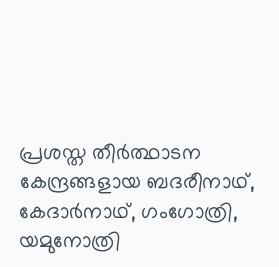പ്രശസ്ത തീർത്ഥാടന കേന്ദ്രങ്ങളായ ബദരീനാഥ്, കേദാർനാഥ്, ഗംഗോത്രി, യമുനോത്രി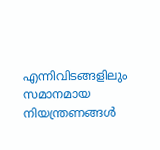എന്നിവിടങ്ങളിലും സമാനമായ നിയന്ത്രണങ്ങൾ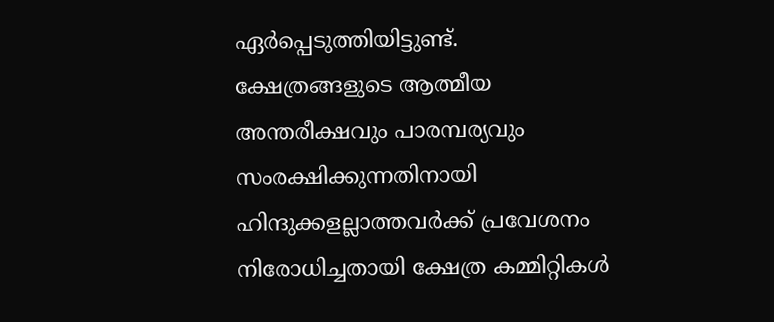ഏർപ്പെടുത്തിയിട്ടുണ്ട്. ക്ഷേത്രങ്ങളുടെ ആത്മീയ അന്തരീക്ഷവും പാരമ്പര്യവും സംരക്ഷിക്കുന്നതിനായി ഹിന്ദുക്കളല്ലാത്തവർക്ക് പ്രവേശനം നിരോധിച്ചതായി ക്ഷേത്ര കമ്മിറ്റികൾ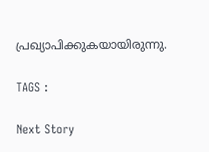പ്രഖ്യാപിക്കുകയായിരുന്നു.

TAGS :

Next Story